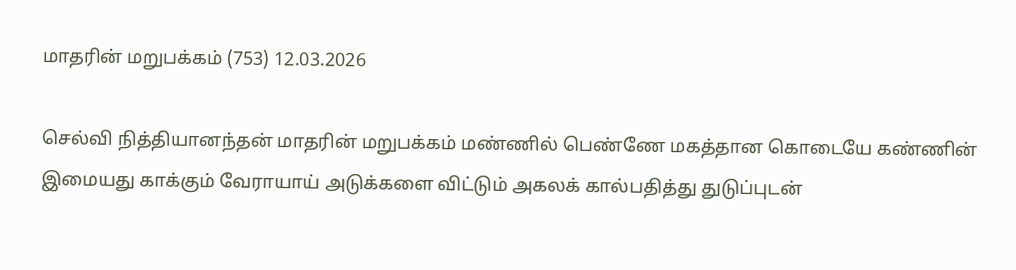மாதரின் மறுபக்கம் (753) 12.03.2026

செல்வி நித்தியானந்தன் மாதரின் மறுபக்கம் மண்ணில் பெண்ணே மகத்தான கொடையே கண்ணின் இமையது காக்கும் வேராயாய் அடுக்களை விட்டும் அகலக் கால்பதித்து துடுப்புடன்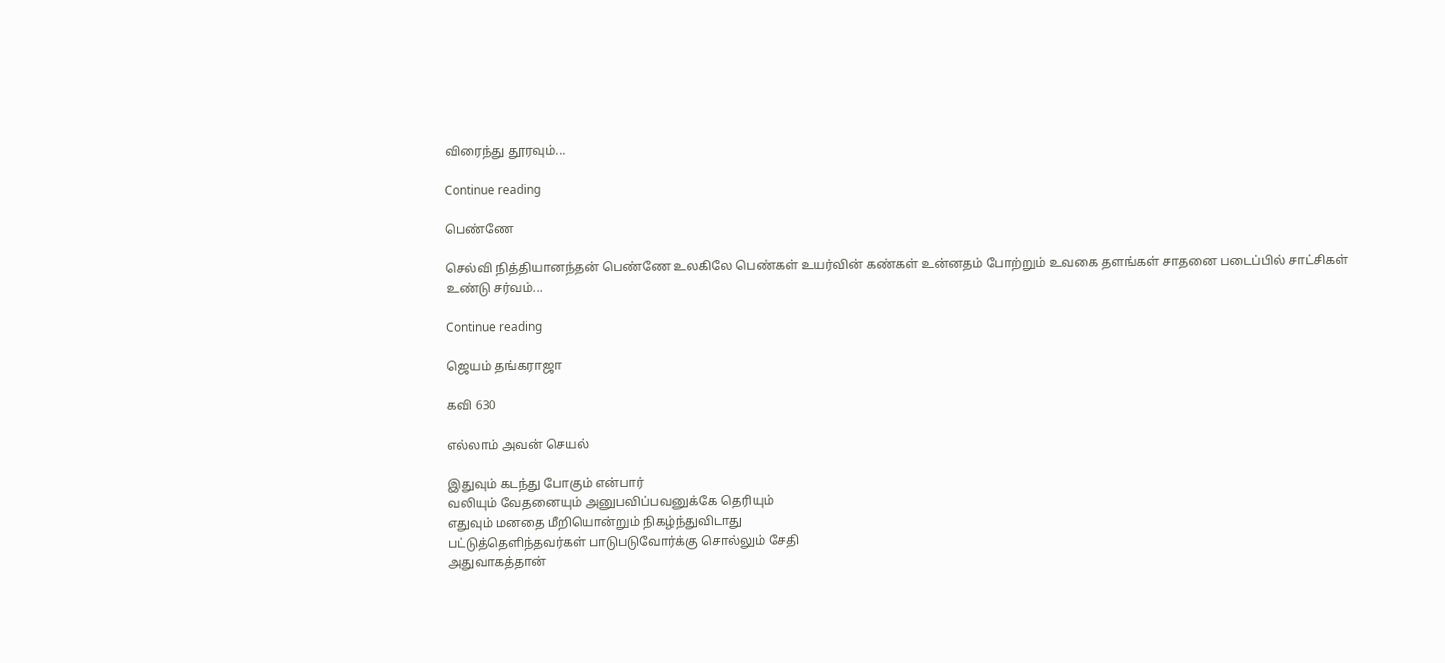விரைந்து தூரவும்...

Continue reading

பெண்ணே

செல்வி நித்தியானந்தன் பெண்ணே உலகிலே பெண்கள் உயர்வின் கண்கள் உன்னதம் போற்றும் உவகை தளங்கள் சாதனை படைப்பில் சாட்சிகள் உண்டு சர்வம்...

Continue reading

ஜெயம் தங்கராஜா

கவி 630

எல்லாம் அவன் செயல்

இதுவும் கடந்து போகும் என்பார்
வலியும் வேதனையும் அனுபவிப்பவனுக்கே தெரியும்
எதுவும் மனதை மீறியொன்றும் நிகழ்ந்துவிடாது
பட்டுத்தெளிந்தவர்கள் பாடுபடுவோர்க்கு சொல்லும் சேதி
அதுவாகத்தான்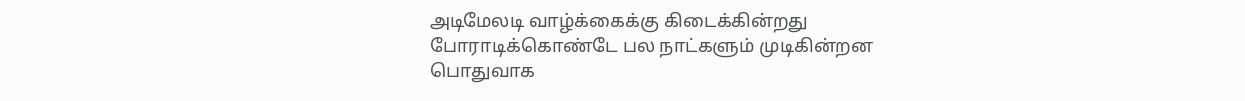அடிமேலடி வாழ்க்கைக்கு கிடைக்கின்றது
போராடிக்கொண்டே பல நாட்களும் முடிகின்றன
பொதுவாக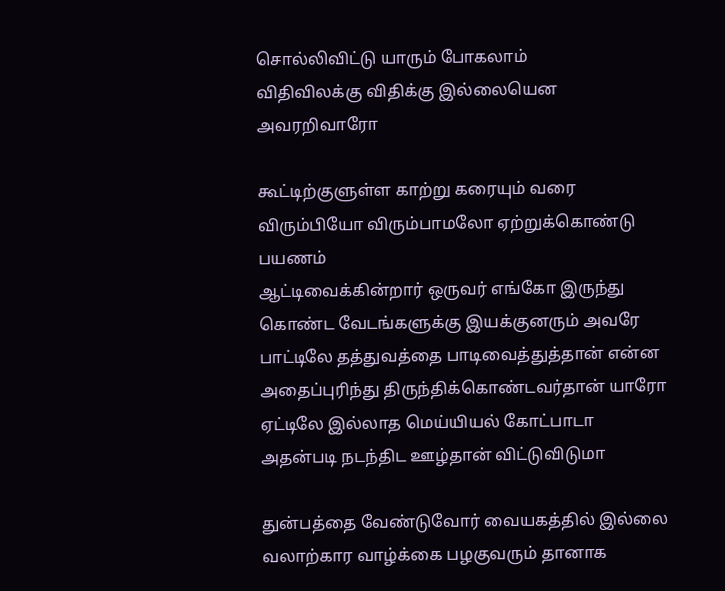சொல்லிவிட்டு யாரும் போகலாம்
விதிவிலக்கு விதிக்கு இல்லையென அவரறிவாரோ

கூட்டிற்குளுள்ள காற்று கரையும் வரை
விரும்பியோ விரும்பாமலோ ஏற்றுக்கொண்டு பயணம்
ஆட்டிவைக்கின்றார் ஒருவர் எங்கோ இருந்து
கொண்ட வேடங்களுக்கு இயக்குனரும் அவரே
பாட்டிலே தத்துவத்தை பாடிவைத்துத்தான் என்ன
அதைப்புரிந்து திருந்திக்கொண்டவர்தான் யாரோ
ஏட்டிலே இல்லாத மெய்யியல் கோட்பாடா
அதன்படி நடந்திட ஊழ்தான் விட்டுவிடுமா

துன்பத்தை வேண்டுவோர் வையகத்தில் இல்லை
வலாற்கார வாழ்க்கை பழகுவரும் தானாக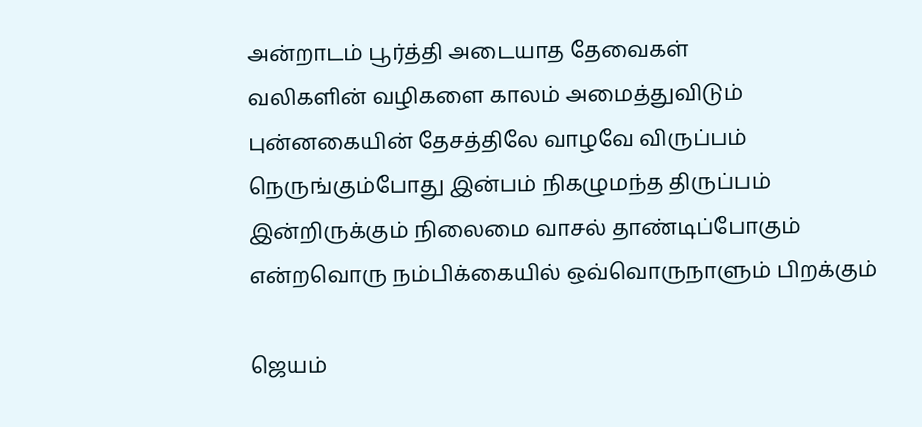அன்றாடம் பூர்த்தி அடையாத தேவைகள்
வலிகளின் வழிகளை காலம் அமைத்துவிடும்
புன்னகையின் தேசத்திலே வாழவே விருப்பம்
நெருங்கும்போது இன்பம் நிகழுமந்த திருப்பம்
இன்றிருக்கும் நிலைமை வாசல் தாண்டிப்போகும்
என்றவொரு நம்பிக்கையில் ஒவ்வொருநாளும் பிறக்கும்

ஜெயம்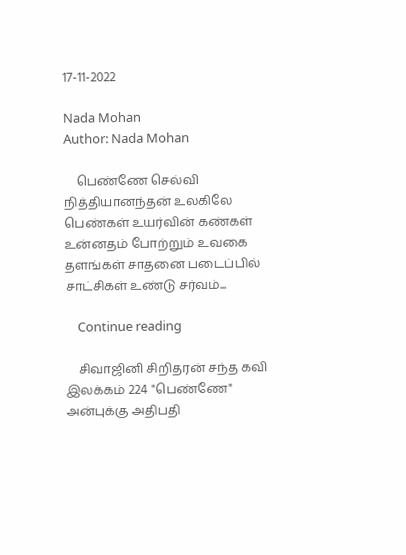17-11-2022

Nada Mohan
Author: Nada Mohan

    பெண்ணே செல்வி நித்தியானந்தன் உலகிலே பெண்கள் உயர்வின் கண்கள் உன்னதம் போற்றும் உவகை தளங்கள் சாதனை படைப்பில் சாட்சிகள் உண்டு சர்வம்...

    Continue reading

    சிவாஜினி சிறிதரன் சந்த கவி இலக்கம் 224 "பெண்ணே" அன்புக்கு அதிபதி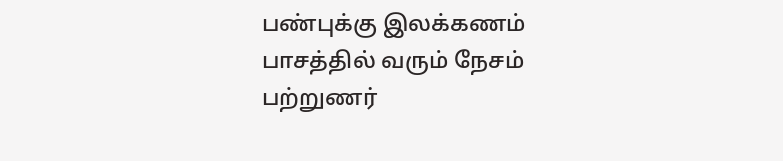பண்புக்கு இலக்கணம் பாசத்தில் வரும் நேசம் பற்றுணர்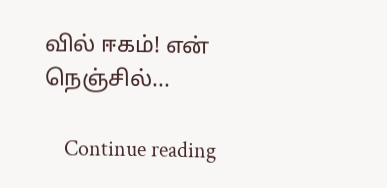வில் ஈகம்! என் நெஞ்சில்...

    Continue reading